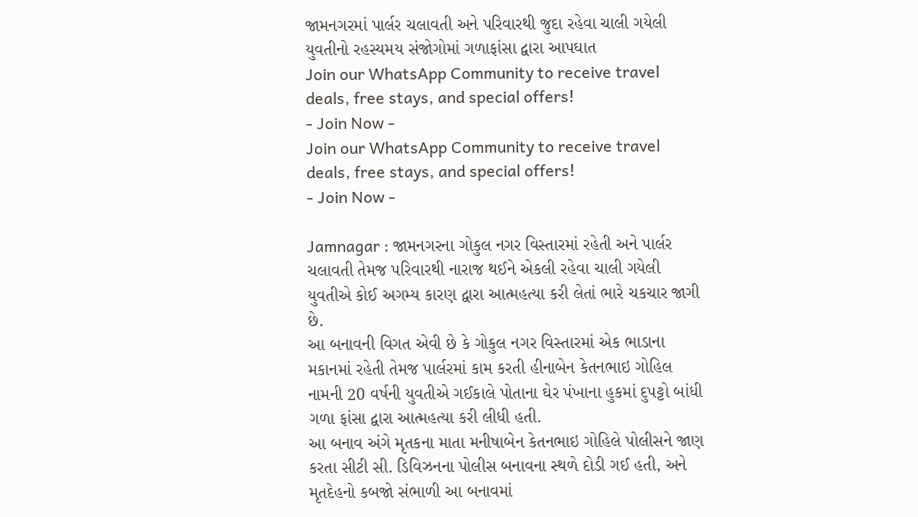જામનગરમાં પાર્લર ચલાવતી અને પરિવારથી જુદા રહેવા ચાલી ગયેલી યુવતીનો રહસ્યમય સંજોગોમાં ગળાફાંસા દ્વારા આપઘાત
Join our WhatsApp Community to receive travel deals, free stays, and special offers!
- Join Now -
Join our WhatsApp Community to receive travel deals, free stays, and special offers!
- Join Now -

Jamnagar : જામનગરના ગોકુલ નગર વિસ્તારમાં રહેતી અને પાર્લર ચલાવતી તેમજ પરિવારથી નારાજ થઈને એકલી રહેવા ચાલી ગયેલી યુવતીએ કોઈ અગમ્ય કારણ દ્વારા આત્મહત્યા કરી લેતાં ભારે ચકચાર જાગી છે.
આ બનાવની વિગત એવી છે કે ગોકુલ નગર વિસ્તારમાં એક ભાડાના મકાનમાં રહેતી તેમજ પાર્લરમાં કામ કરતી હીનાબેન કેતનભાઇ ગોહિલ નામની 20 વર્ષની યુવતીએ ગઈકાલે પોતાના ઘેર પંખાના હુકમાં દુપટ્ટો બાંધી ગળા ફાંસા દ્વારા આત્મહત્યા કરી લીધી હતી.
આ બનાવ અંગે મૃતકના માતા મનીષાબેન કેતનભાઇ ગોહિલે પોલીસને જાણ કરતા સીટી સી. ડિવિઝનના પોલીસ બનાવના સ્થળે દોડી ગઈ હતી, અને મૃતદેહનો કબજો સંભાળી આ બનાવમાં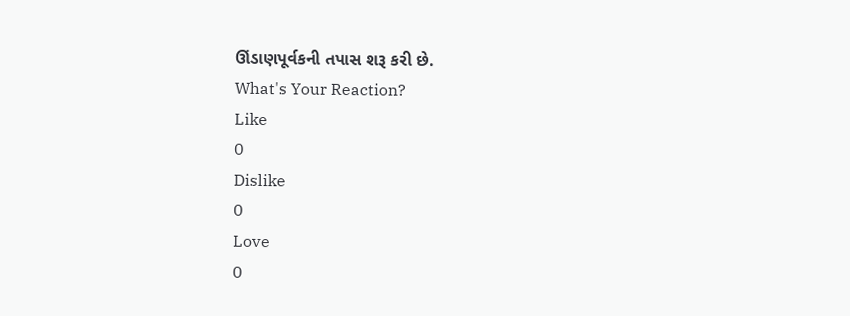ઊંડાણપૂર્વકની તપાસ શરૂ કરી છે.
What's Your Reaction?
Like
0
Dislike
0
Love
0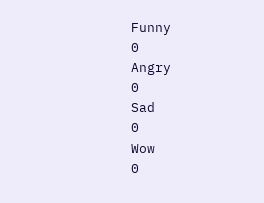Funny
0
Angry
0
Sad
0
Wow
0